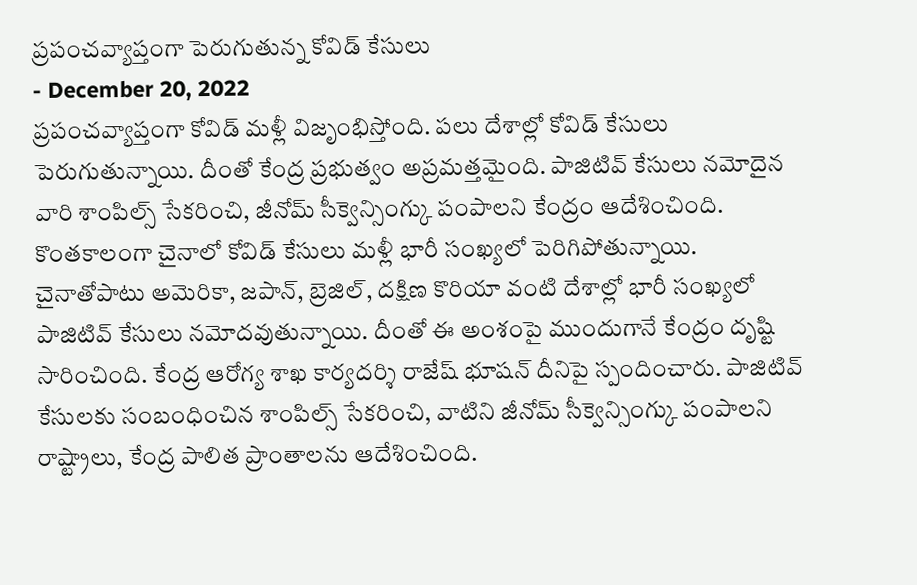ప్రపంచవ్యాప్తంగా పెరుగుతున్న కోవిడ్ కేసులు
- December 20, 2022
ప్రపంచవ్యాప్తంగా కోవిడ్ మళ్లీ విజృంభిస్తోంది. పలు దేశాల్లో కోవిడ్ కేసులు పెరుగుతున్నాయి. దీంతో కేంద్ర ప్రభుత్వం అప్రమత్తమైంది. పాజిటివ్ కేసులు నమోదైన వారి శాంపిల్స్ సేకరించి, జీనోమ్ సీక్వెన్సింగ్కు పంపాలని కేంద్రం ఆదేశించింది. కొంతకాలంగా చైనాలో కోవిడ్ కేసులు మళ్లీ భారీ సంఖ్యలో పెరిగిపోతున్నాయి.
చైనాతోపాటు అమెరికా, జపాన్, బ్రెజిల్, దక్షిణ కొరియా వంటి దేశాల్లో భారీ సంఖ్యలో పాజిటివ్ కేసులు నమోదవుతున్నాయి. దీంతో ఈ అంశంపై ముందుగానే కేంద్రం దృష్టి సారించింది. కేంద్ర ఆరోగ్య శాఖ కార్యదర్శి రాజేష్ భూషన్ దీనిపై స్పందించారు. పాజిటివ్ కేసులకు సంబంధించిన శాంపిల్స్ సేకరించి, వాటిని జీనోమ్ సీక్వెన్సింగ్కు పంపాలని రాష్ట్రాలు, కేంద్ర పాలిత ప్రాంతాలను ఆదేశించింది.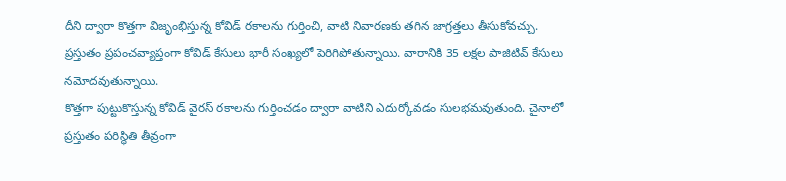దీని ద్వారా కొత్తగా విజృంభిస్తున్న కోవిడ్ రకాలను గుర్తించి, వాటి నివారణకు తగిన జాగ్రత్తలు తీసుకోవచ్చు. ప్రస్తుతం ప్రపంచవ్యాప్తంగా కోవిడ్ కేసులు భారీ సంఖ్యలో పెరిగిపోతున్నాయి. వారానికి 35 లక్షల పాజిటివ్ కేసులు నమోదవుతున్నాయి.
కొత్తగా పుట్టుకొస్తున్న కోవిడ్ వైరస్ రకాలను గుర్తించడం ద్వారా వాటిని ఎదుర్కోవడం సులభమవుతుంది. చైనాలో ప్రస్తుతం పరిస్థితి తీవ్రంగా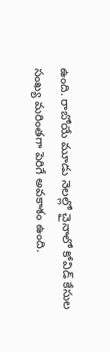ఉంది. రాబోయే మూడు నెలల్లో చైనాలో కోవిడ్ కేసుల సంఖ్య మరింతగా పెరిగే అవకాశం ఉంది.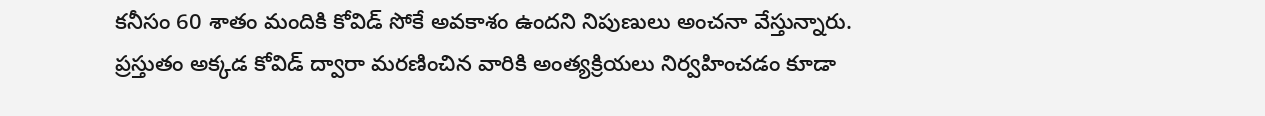కనీసం 60 శాతం మందికి కోవిడ్ సోకే అవకాశం ఉందని నిపుణులు అంచనా వేస్తున్నారు. ప్రస్తుతం అక్కడ కోవిడ్ ద్వారా మరణించిన వారికి అంత్యక్రియలు నిర్వహించడం కూడా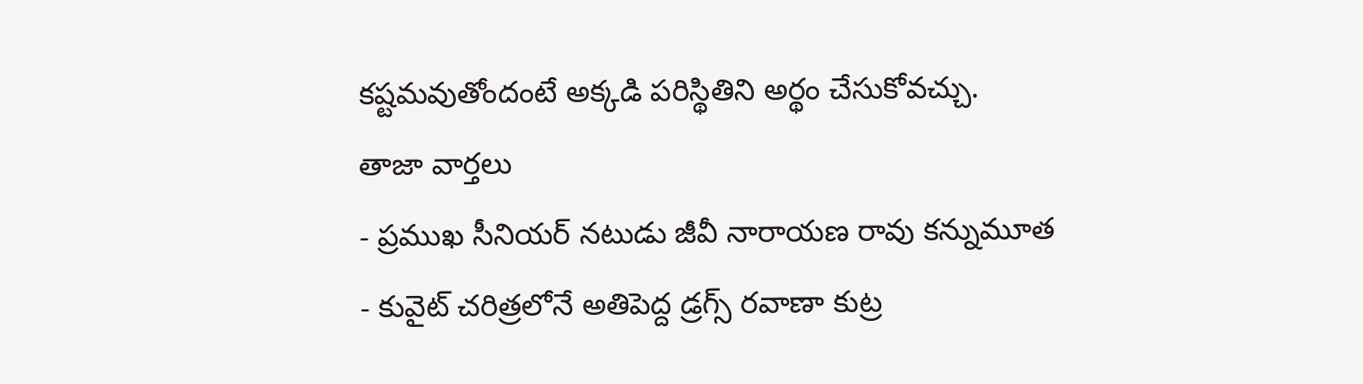కష్టమవుతోందంటే అక్కడి పరిస్థితిని అర్థం చేసుకోవచ్చు.
తాజా వార్తలు
- ప్రముఖ సీనియర్ నటుడు జీవీ నారాయణ రావు కన్నుమూత
- కువైట్ చరిత్రలోనే అతిపెద్ద డ్రగ్స్ రవాణా కుట్ర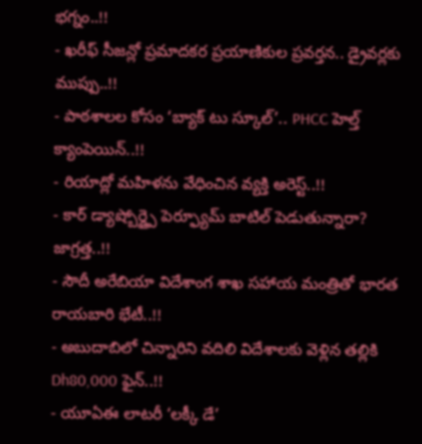భగ్నం..!!
- ఖరీఫ్ సీజన్లో ప్రమాదకర ప్రయాణికుల ప్రవర్తన.. డ్రైవర్లకు ముప్పు..!!
- పాఠశాలల కోసం ‘బ్యాక్ టు స్కూల్’.. PHCC హెల్త్ క్యాంపెయిన్..!!
- రియాద్లో మహిళను వేధించిన వ్యక్తి అరెస్ట్..!!
- కార్ డ్యాష్బోర్డ్పై పెర్ఫ్యూమ్ బాటిల్ పెడుతున్నారా? జాగ్రత్త..!!
- సౌదీ అరేబియా విదేశాంగ శాఖ సహాయ మంత్రితో భారత రాయబారి భేటీ..!!
- అబుదాబిలో చిన్నారిని వదిలి విదేశాలకు వెళ్లిన తల్లికి Dh80,000 ఫైన్..!!
- యూఏఈ లాటరీ ‘లక్కీ డే’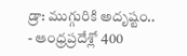డ్రా: ముగ్గురికి అదృష్టం..
- ఆంధ్రప్రదేశ్లో 400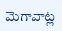మెగావాట్ల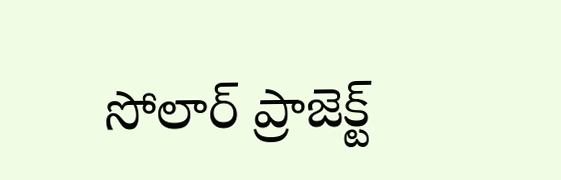సోలార్ ప్రాజెక్ట్